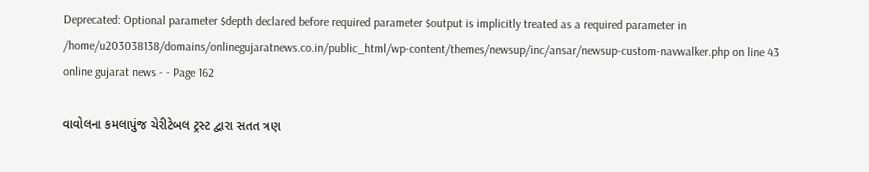Deprecated: Optional parameter $depth declared before required parameter $output is implicitly treated as a required parameter in /home/u203038138/domains/onlinegujaratnews.co.in/public_html/wp-content/themes/newsup/inc/ansar/newsup-custom-navwalker.php on line 43
online gujarat news - - Page 162

વાવોલના કમલાપુંજ ચેરીટેબલ ટ્રસ્ટ દ્વારા સતત ત્રણ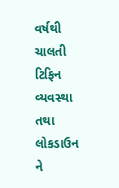વર્ષથી ચાલતી ટિફિન વ્યવસ્થા તથા લોકડાઉન ને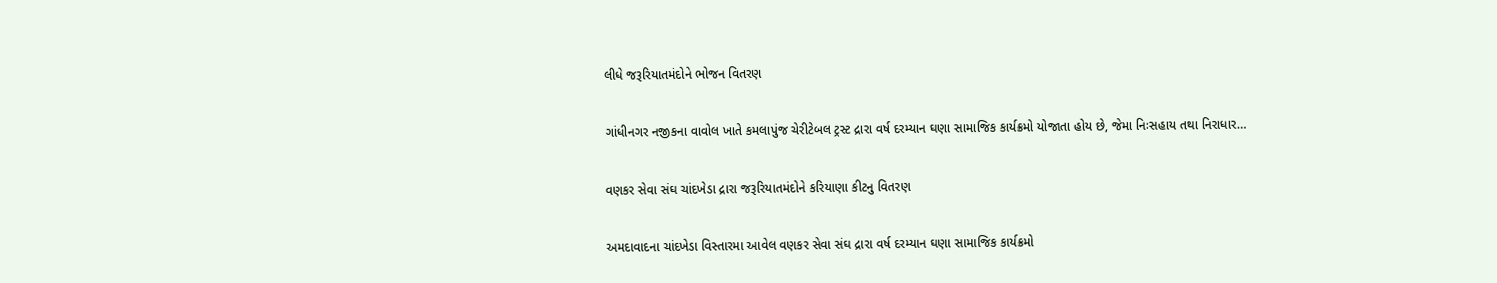લીધે જરૂરિયાતમંદોને ભોજન વિતરણ

ગાંધીનગર નજીકના વાવોલ ખાતે કમલાપુંજ ચેરીટેબલ ટ્રસ્ટ દ્રારા વર્ષ દરમ્યાન ઘણા સામાજિક કાર્યક્રમો યોજાતા હોય છે, જેમા નિઃસહાય તથા નિરાધાર…

વણકર સેવા સંઘ ચાંદખેડા દ્રારા જરૂરિયાતમંદોને કરિયાણા કીટનુ વિતરણ

અમદાવાદના ચાંદખેડા વિસ્તારમા આવેલ વણકર સેવા સંઘ દ્રારા વર્ષ દરમ્યાન ઘણા સામાજિક કાર્યક્રમો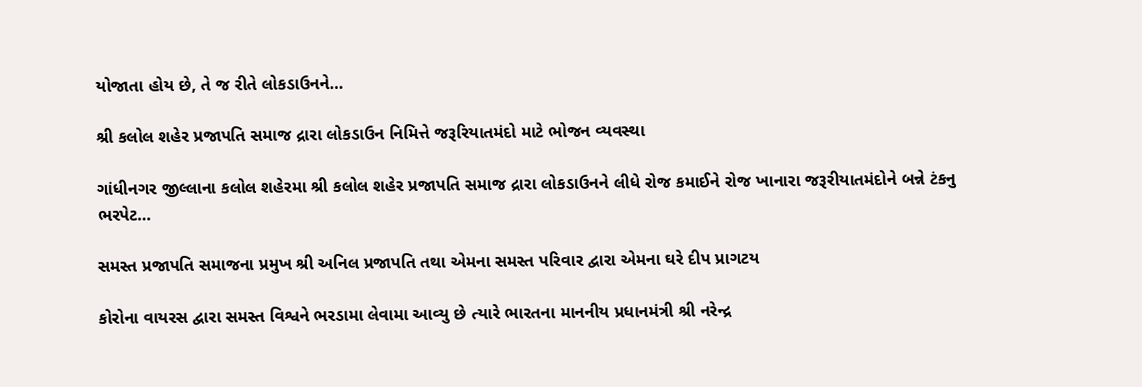યોજાતા હોય છે, તે જ રીતે લોકડાઉનને…

શ્રી કલોલ શહેર પ્રજાપતિ સમાજ દ્રારા લોકડાઉન નિમિત્તે જરૂરિયાતમંદો માટે ભોજન વ્યવસ્થા

ગાંધીનગર જીલ્લાના કલોલ શહેરમા શ્રી કલોલ શહેર પ્રજાપતિ સમાજ દ્રારા લોકડાઉનને લીધે રોજ કમાઈને રોજ ખાનારા જરૂરીયાતમંદોને બન્ને ટંકનુ ભરપેટ…

સમસ્ત પ્રજાપતિ સમાજના પ્રમુખ શ્રી અનિલ પ્રજાપતિ તથા એમના સમસ્ત પરિવાર દ્વારા એમના ઘરે દીપ પ્રાગટય

કોરોના વાયરસ દ્વારા સમસ્ત વિશ્વને ભરડામા લેવામા આવ્યુ છે ત્યારે ભારતના માનનીય પ્રધાનમંત્રી શ્રી નરેન્દ્ર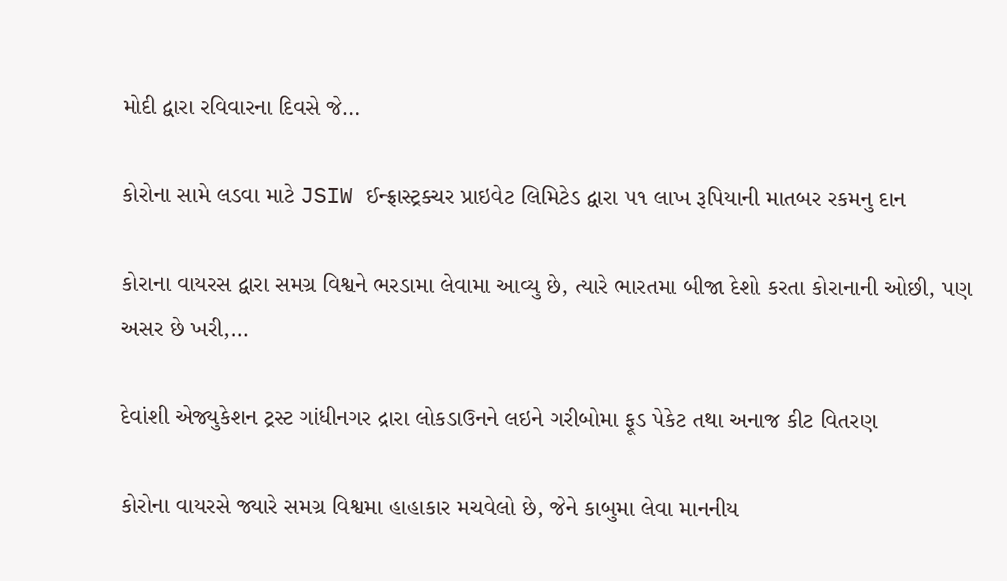મોદી દ્વારા રવિવારના દિવસે જે…

કોરોના સામે લડવા માટે JSIW ઈન્ફ્રાસ્ટ્રક્ચર પ્રાઇવેટ લિમિટેડ દ્વારા ૫૧ લાખ રૂપિયાની માતબર રકમનુ દાન

કોરાના વાયરસ દ્વારા સમગ્ર વિશ્વને ભરડામા લેવામા આવ્યુ છે, ત્યારે ભારતમા બીજા દેશો કરતા કોરાનાની ઓછી, પણ અસર છે ખરી,…

દેવાંશી એજ્યુકેશન ટ્રસ્ટ ગાંધીનગર દ્રારા લોકડાઉનને લઇને ગરીબોમા ફૂડ પેકેટ તથા અનાજ કીટ વિતરણ

કોરોના વાયરસે જ્યારે સમગ્ર વિશ્વમા હાહાકાર મચવેલો છે, જેને કાબુમા લેવા માનનીય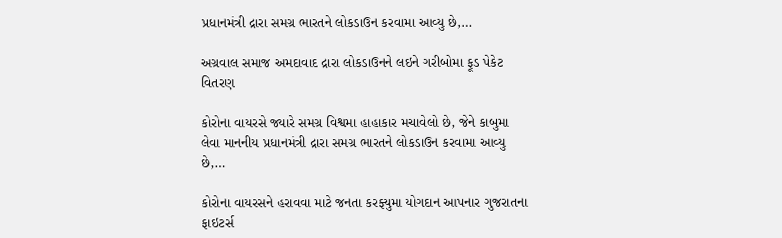પ્રધાનમંત્રી દ્રારા સમગ્ર ભારતને લોકડાઉન કરવામા આવ્યુ છે,…

અગ્રવાલ સમાજ અમદાવાદ દ્રારા લોકડાઉનને લઇને ગરીબોમા ફૂડ પેકેટ વિતરણ

કોરોના વાયરસે જ્યારે સમગ્ર વિશ્વમા હાહાકાર મચાવેલો છે, જેને કાબુમા લેવા માનનીય પ્રધાનમંત્રી દ્રારા સમગ્ર ભારતને લોકડાઉન કરવામા આવ્યુ છે,…

કોરોના વાયરસને હરાવવા માટે જનતા કરફ્યુમા યોગદાન આપનાર ગુજરાતના ફાઇટર્સ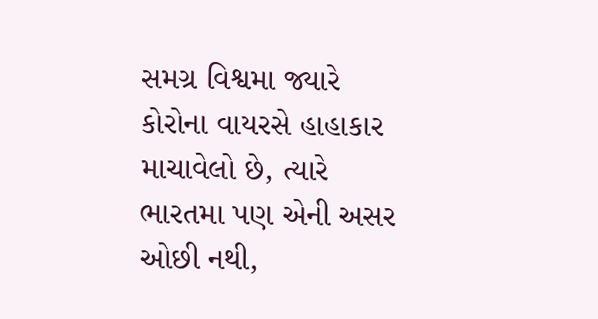સમગ્ર વિશ્વમા જ્યારે કોરોના વાયરસે હાહાકાર માચાવેલો છે, ત્યારે ભારતમા પણ એની અસર ઓછી નથી,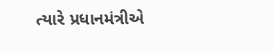ત્યારે પ્રધાનમંત્રીએ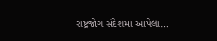રાષ્ટ્રજોગ સંદેશમા આપેલા…